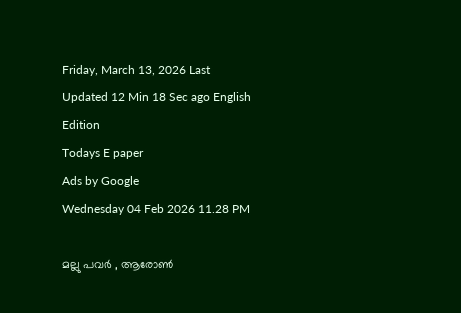Friday, March 13, 2026 Last Updated 12 Min 18 Sec ago English Edition
Todays E paper
Ads by Google
Wednesday 04 Feb 2026 11.28 PM

മല്ലു പവര്‍ , ആരോണ്‍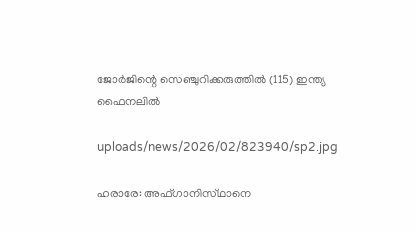ജോര്‍ജിന്റെ സെഞ്ചുറിക്കരുത്തില്‍ (115) ഇന്ത്യ ഫൈനലില്‍

uploads/news/2026/02/823940/sp2.jpg

ഹരാരേ: അഫ്‌ഗാനിസ്‌ഥാനെ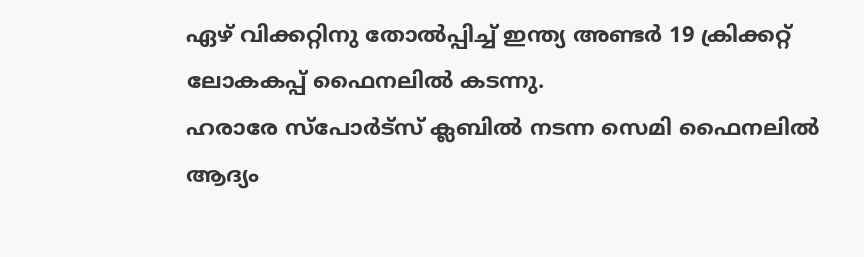ഏഴ്‌ വിക്കറ്റിനു തോല്‍പ്പിച്ച്‌ ഇന്ത്യ അണ്ടര്‍ 19 ക്രിക്കറ്റ്‌ ലോകകപ്പ്‌ ഫൈനലില്‍ കടന്നു.
ഹരാരേ സ്‌പോര്‍ട്‌സ് ക്ലബില്‍ നടന്ന സെമി ഫൈനലില്‍ ആദ്യം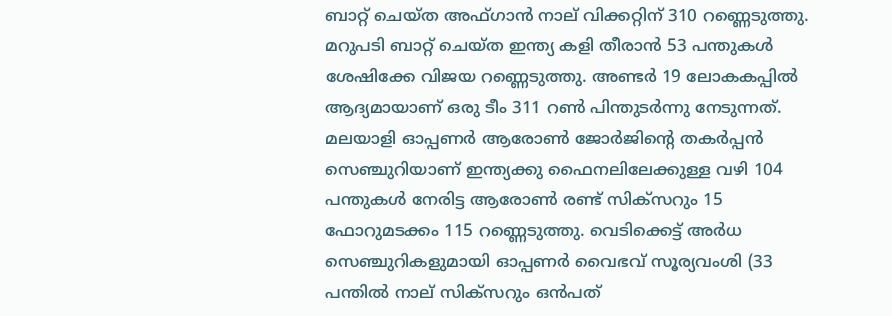ബാറ്റ്‌ ചെയ്‌ത അഫ്‌ഗാന്‍ നാല്‌ വിക്കറ്റിന്‌ 310 റണ്ണെടുത്തു. മറുപടി ബാറ്റ്‌ ചെയ്‌ത ഇന്ത്യ കളി തീരാന്‍ 53 പന്തുകള്‍ ശേഷിക്കേ വിജയ റണ്ണെടുത്തു. അണ്ടര്‍ 19 ലോകകപ്പില്‍ ആദ്യമായാണ്‌ ഒരു ടീം 311 റണ്‍ പിന്തുടര്‍ന്നു നേടുന്നത്‌.
മലയാളി ഓപ്പണര്‍ ആരോണ്‍ ജോര്‍ജിന്റെ തകര്‍പ്പന്‍ സെഞ്ചുറിയാണ്‌ ഇന്ത്യക്കു ഫൈനലിലേക്കുള്ള വഴി 104 പന്തുകള്‍ നേരിട്ട ആരോണ്‍ രണ്ട്‌ സിക്‌സറും 15 ഫോറുമടക്കം 115 റണ്ണെടുത്തു. വെടിക്കെട്ട്‌ അര്‍ധ സെഞ്ചുറികളുമായി ഓപ്പണര്‍ വൈഭവ്‌ സൂര്യവംശി (33 പന്തില്‍ നാല്‌ സിക്‌സറും ഒന്‍പത്‌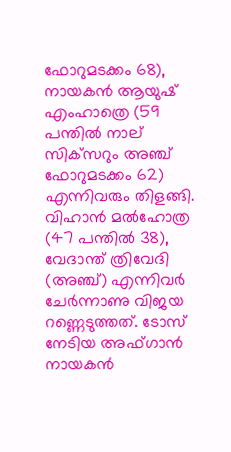ഫോറുമടക്കം 68), നായകന്‍ ആയുഷ്‌ എംഹാത്രെ (59 പന്തില്‍ നാല്‌ സിക്‌സറും അഞ്ച്‌ ഫോറുമടക്കം 62) എന്നിവരും തിളങ്ങി. വിഹാന്‍ മല്‍ഹോത്ര (47 പന്തില്‍ 38), വേദാന്ത്‌ ത്രിവേദി (അഞ്ച്‌) എന്നിവര്‍ ചേര്‍ന്നാണു വിജയ റണ്ണെടുത്തത്‌. ടോസ്‌ നേടിയ അഫ്‌ഗാന്‍ നായകന്‍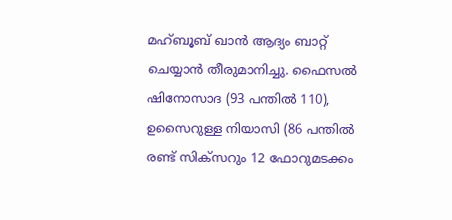മഹ്‌ബൂബ്‌ ഖാന്‍ ആദ്യം ബാറ്റ്‌ ചെയ്യാന്‍ തീരുമാനിച്ചു. ഫൈസല്‍ ഷിനോസാദ (93 പന്തില്‍ 110), ഉസൈറുള്ള നിയാസി (86 പന്തില്‍ രണ്ട്‌ സിക്‌സറും 12 ഫോറുമടക്കം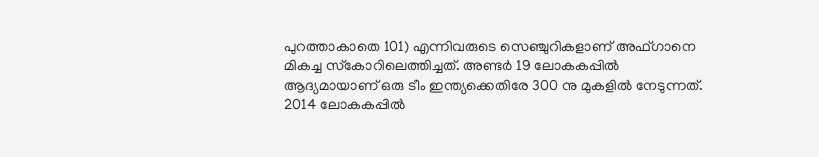പുറത്താകാതെ 101) എന്നിവരുടെ സെഞ്ചുറികളാണ്‌ അഫ്‌ഗാനെ മികച്ച സ്‌കോറിലെത്തിച്ചത്‌. അണ്ടര്‍ 19 ലോകകപ്പില്‍ ആദ്യമായാണ്‌ ഒരു ടീം ഇന്ത്യക്കെതിരേ 300 നു മുകളില്‍ നേടുന്നത്‌. 2014 ലോകകപ്പില്‍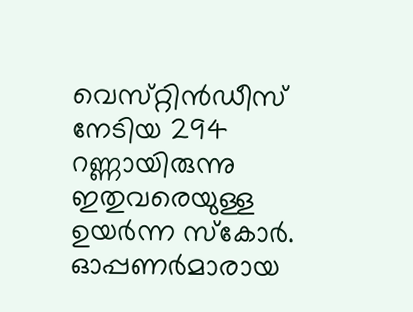വെസ്‌റ്റിന്‍ഡീസ്‌ നേടിയ 294 റണ്ണായിരുന്നു ഇതുവരെയുള്ള ഉയര്‍ന്ന സ്‌കോര്‍. ഓപ്പണര്‍മാരായ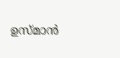ഉസ്‌മാന്‍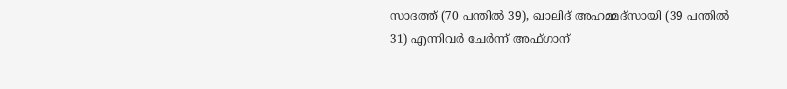സാദത്ത്‌ (70 പന്തില്‍ 39), ഖാലിദ്‌ അഹമ്മദ്‌സായി (39 പന്തില്‍ 31) എന്നിവര്‍ ചേര്‍ന്ന്‌ അഫ്‌ഗാന്‌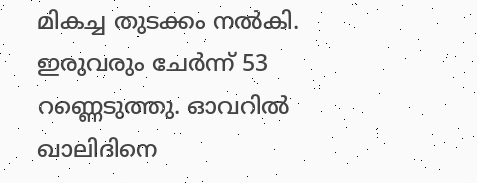മികച്ച തുടക്കം നല്‍കി.
ഇരുവരും ചേര്‍ന്ന്‌ 53 റണ്ണെടുത്തു. ഓവറില്‍ ഖാലിദിനെ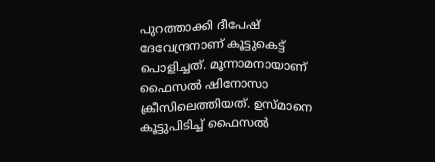പുറത്താക്കി ദീപേഷ്‌ ദേവേന്ദ്രനാണ്‌ കൂട്ടുകെട്ട്‌ പൊളിച്ചത്‌. മൂന്നാമനായാണ്‌ ഫൈസല്‍ ഷിനോസാ ക്രീസിലെത്തിയത്‌. ഉസ്‌മാനെ കൂട്ടുപിടിച്ച്‌ ഫൈസല്‍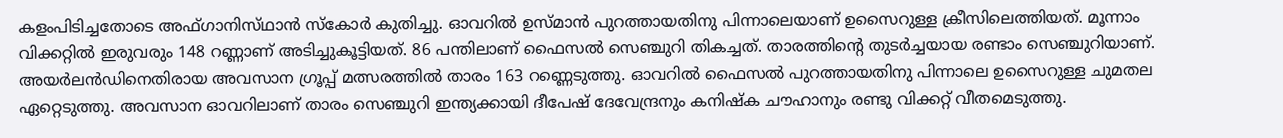കളംപിടിച്ചതോടെ അഫ്‌ഗാനിസ്‌ഥാന്‍ സ്‌കോര്‍ കുതിച്ചു. ഓവറില്‍ ഉസ്‌മാന്‍ പുറത്തായതിനു പിന്നാലെയാണ്‌ ഉസൈറുള്ള ക്രീസിലെത്തിയത്‌. മൂന്നാം വിക്കറ്റില്‍ ഇരുവരും 148 റണ്ണാണ്‌ അടിച്ചുകൂട്ടിയത്‌. 86 പന്തിലാണ്‌ ഫൈസല്‍ സെഞ്ചുറി തികച്ചത്‌. താരത്തിന്റെ തുടര്‍ച്ചയായ രണ്ടാം സെഞ്ചുറിയാണ്‌. അയര്‍ലന്‍ഡിനെതിരായ അവസാന ഗ്രൂപ്പ്‌ മത്സരത്തില്‍ താരം 163 റണ്ണെടുത്തു. ഓവറില്‍ ഫൈസല്‍ പുറത്തായതിനു പിന്നാലെ ഉസൈറുള്ള ചുമതല ഏറ്റെടുത്തു. അവസാന ഓവറിലാണ്‌ താരം സെഞ്ചുറി ഇന്ത്യക്കായി ദീപേഷ്‌ ദേവേന്ദ്രനും കനിഷ്‌ക ചൗഹാനും രണ്ടു വിക്കറ്റ്‌ വീതമെടുത്തു.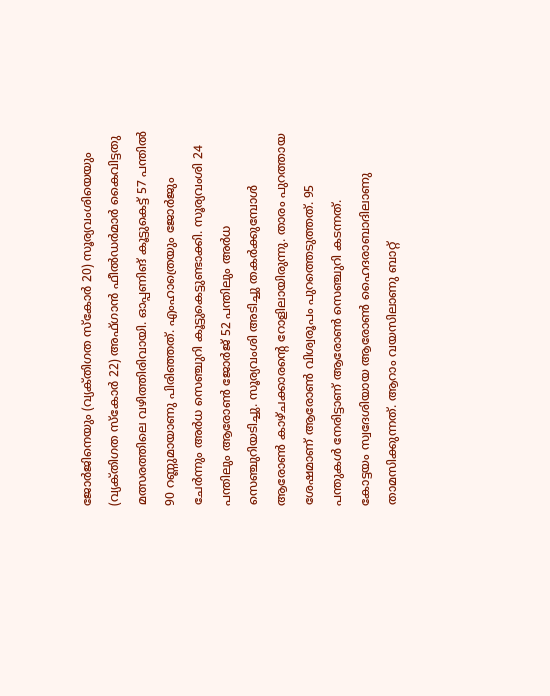ജോര്‍ജിനെയും (വ്യക്‌തിഗത സ്‌കോര്‍ 20) സൂര്യവംശിയെയും (വ്യക്‌തിഗത സ്‌കോര്‍ 22) അഫ്‌ഗാന്‍ ഫീല്‍ഡര്‍മാര്‍ കൈവിട്ടതു മത്സരത്തിലെ വഴിത്തിരിവായി. ഓപ്പണിങ്‌ കൂട്ടുകെട്ട്‌ 57 പന്തില്‍ 90 റണ്ണുമായാണു പിരിഞ്ഞത്‌. എംഹാത്രെയും ജോര്‍ജും ചേര്‍ന്നും അര്‍ധ സെഞ്ചുറി കൂട്ടുകെട്ടുണ്ടാക്കി. സൂര്യവംശി 24 പന്തിലും ആരോണ്‍ ജോര്‍ജ്‌ 52 പന്തിലും അര്‍ധ സെഞ്ചുറിയടിച്ചു. സൂര്യവംശി അടിച്ചു തകര്‍ക്കുമ്പോള്‍ ആരോണ്‍ കാഴ്‌ചക്കാരന്റെ റോളിലായിരുന്നു. താരം പുറത്തായ ശേഷമാണ്‌ ആരോണ്‍ വിശ്വരൂപം പുറത്തെടുത്തത്‌. 95 പന്തുകള്‍ നേരിട്ടാണ്‌ ആരോണ്‍ സെഞ്ചുറി കടന്നത്‌.
കോട്ടയം സ്വദേശിയായ ആരോണ്‍ ഹൈദരാബാദിലാണു താമസിക്കുന്നത്‌. ആറാം വയസിലാണു ബാറ്റ്‌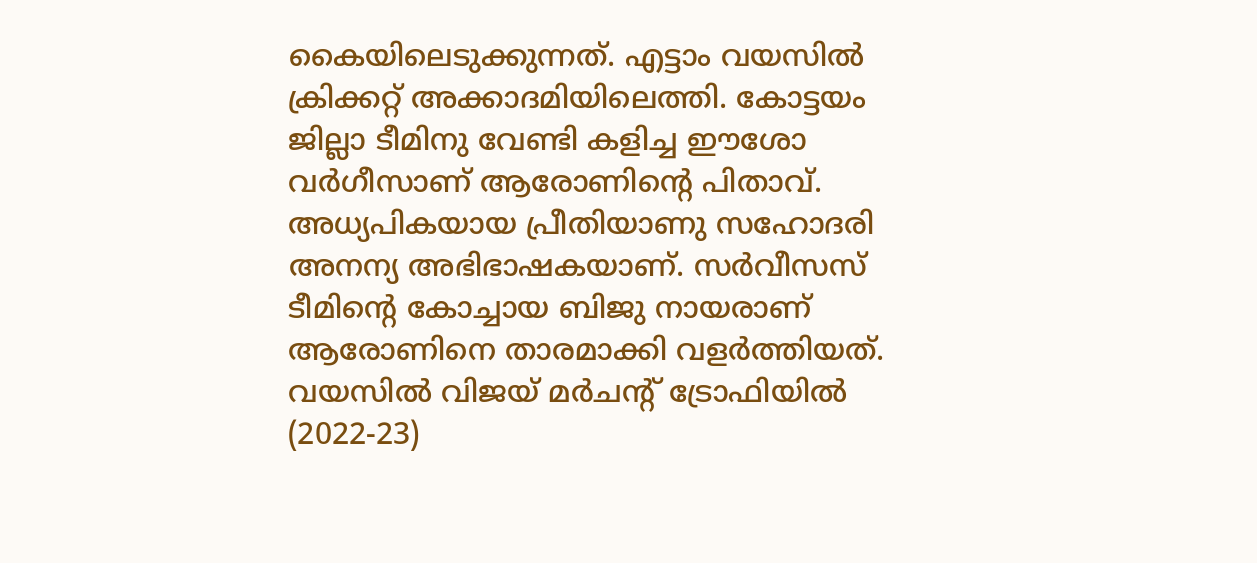കൈയിലെടുക്കുന്നത്‌. എട്ടാം വയസില്‍ ക്രിക്കറ്റ്‌ അക്കാദമിയിലെത്തി. കോട്ടയം ജില്ലാ ടീമിനു വേണ്ടി കളിച്ച ഈശോ വര്‍ഗീസാണ്‌ ആരോണിന്റെ പിതാവ്‌. അധ്യപികയായ പ്രീതിയാണു സഹോദരി അനന്യ അഭിഭാഷകയാണ്‌. സര്‍വീസസ്‌ ടീമിന്റെ കോച്ചായ ബിജു നായരാണ്‌ ആരോണിനെ താരമാക്കി വളര്‍ത്തിയത്‌. വയസില്‍ വിജയ്‌ മര്‍ചന്റ്‌ ട്രോഫിയില്‍ (2022-23)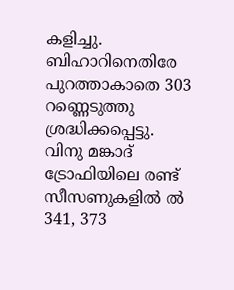കളിച്ചു. ബിഹാറിനെതിരേ പുറത്താകാതെ 303 റണ്ണെടുത്തു ശ്രദ്ധിക്കപ്പെട്ടു. വിനു മങ്കാദ്‌ ട്രോഫിയിലെ രണ്ട്‌ സീസണുകളില്‍ ല്‍ 341, 373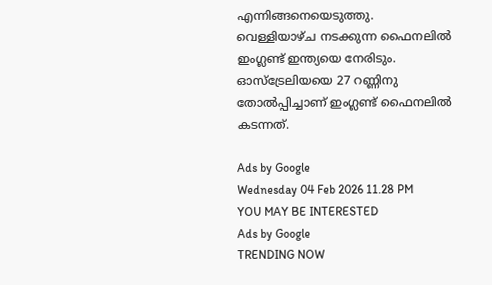എന്നിങ്ങനെയെടുത്തു. വെള്ളിയാഴ്‌ച നടക്കുന്ന ഫൈനലില്‍ ഇംഗ്ലണ്ട്‌ ഇന്ത്യയെ നേരിടും. ഓസ്‌ട്രേലിയയെ 27 റണ്ണിനു തോല്‍പ്പിച്ചാണ്‌ ഇംഗ്ലണ്ട്‌ ഫൈനലില്‍ കടന്നത്‌.

Ads by Google
Wednesday 04 Feb 2026 11.28 PM
YOU MAY BE INTERESTED
Ads by Google
TRENDING NOW